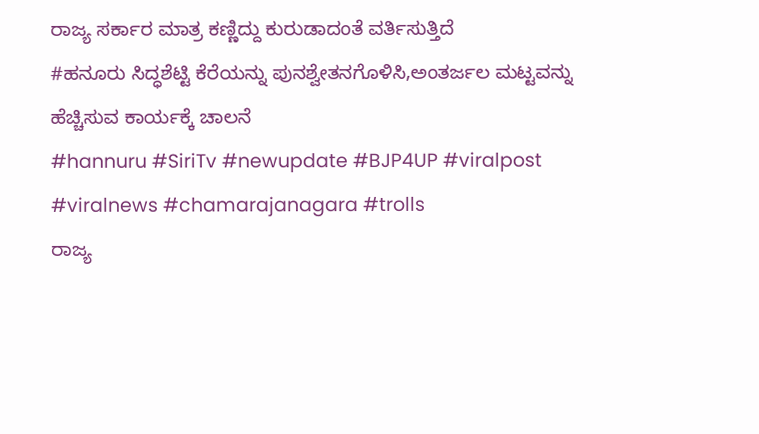ರಾಜ್ಯ ಸರ್ಕಾರ ಮಾತ್ರ ಕಣ್ಣಿದ್ದು ಕುರುಡಾದಂತೆ ವರ್ತಿಸುತ್ತಿದೆ
#ಹನೂರು ಸಿದ್ಧಶೆಟ್ಟಿ ಕೆರೆಯನ್ನು ಪುನಶ್ವೇತನಗೊಳಿಸಿ,ಅಂತರ್ಜಲ ಮಟ್ಟವನ್ನು ಹೆಚ್ಚಿಸುವ ಕಾರ್ಯಕ್ಕೆ ಚಾಲನೆ
#hannuru #SiriTv #newupdate #BJP4UP #viralpost #viralnews #chamarajanagara #trolls
ರಾಜ್ಯ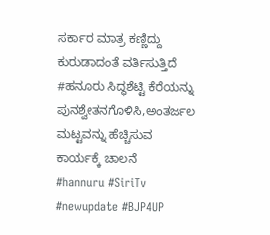ಸರ್ಕಾರ ಮಾತ್ರ ಕಣ್ಣಿದ್ದು ಕುರುಡಾದಂತೆ ವರ್ತಿಸುತ್ತಿದೆ
#ಹನೂರು ಸಿದ್ಧಶೆಟ್ಟಿ ಕೆರೆಯನ್ನು ಪುನಶ್ವೇತನಗೊಳಿಸಿ,ಅಂತರ್ಜಲ ಮಟ್ಟವನ್ನು ಹೆಚ್ಚಿಸುವ ಕಾರ್ಯಕ್ಕೆ ಚಾಲನೆ
#hannuru #SiriTv #newupdate #BJP4UP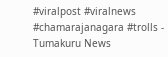#viralpost #viralnews #chamarajanagara #trolls - Tumakuru News